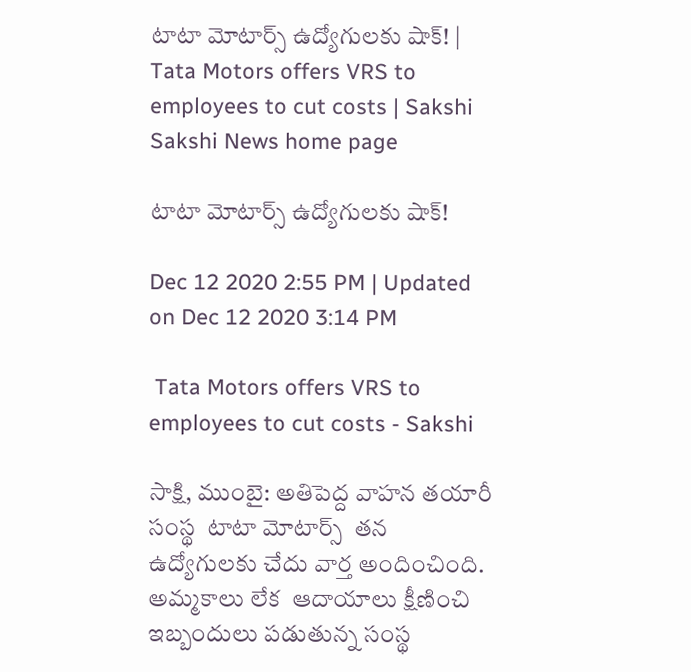టాటా మోటార్స్‌ ఉద్యోగులకు షాక్‌! | Tata Motors offers VRS to employees to cut costs | Sakshi
Sakshi News home page

టాటా మోటార్స్‌ ఉద్యోగులకు షాక్‌!

Dec 12 2020 2:55 PM | Updated on Dec 12 2020 3:14 PM

 Tata Motors offers VRS to employees to cut costs - Sakshi

సాక్షి, ముంబై: అతిపెద్ద వాహన తయారీ సంస్థ  టాటా మోటార్స్  తన ఉద్యోగులకు చేదు వార్త అందించింది. అమ్మకాలు లేక  ఆదాయాలు క్షీణించి ఇబ్బందులు పడుతున్న సంస్థ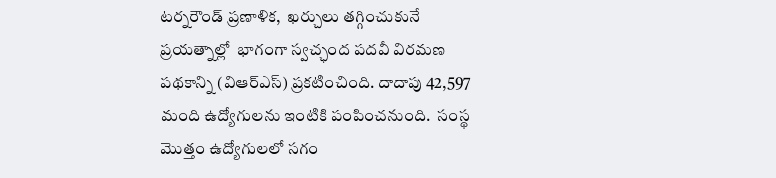టర్నరౌండ్ ప్రణాళిక,  ఖర్చులు తగ్గించుకునే ప్రయత్నాల్లో  భాగంగా స్వచ్ఛంద పదవీ విరమణ పథకాన్ని (విఆర్ఎస్) ప్రకటించింది. దాదాపు 42,597 మంది ఉద్యోగులను ఇంటికి పంపించనుంది.  సంస్థ మొత్తం ఉద్యోగులలో సగం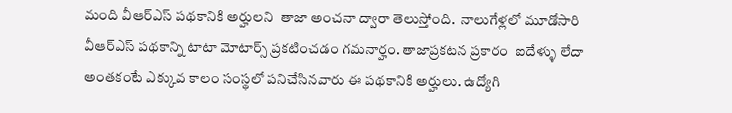మంది వీఆర్ఎస్ పథకానికి అర్హులని  తాజా అంచనా ద్వారా తెలుస్తోంది.  నాలుగేళ్లలో మూడోసారి  వీఆర్‌ఎస్ పథకాన్ని టాటా మోటార్స్‌ ప్రకటించడం గమనార్హం. తాజాప్రకటన ప్రకారం  ఐదేళ్ళు లేదా అంతకంటే ఎక్కువ కాలం సంస్థలో పనిచేసినవారు ఈ పథకానికి అర్హులు. ఉద్యోగి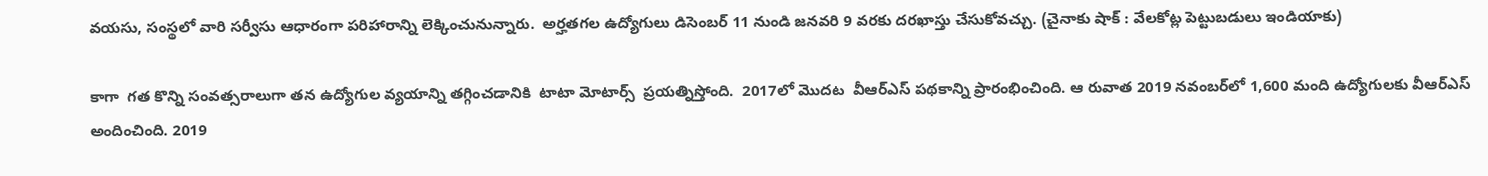వయసు, సంస్థలో వారి సర్వీసు ఆధారంగా పరిహారాన్ని లెక్కించునున్నారు.  అర్హతగల ఉద్యోగులు డిసెంబర్ 11 నుండి జనవరి 9 వరకు దరఖాస్తు చేసుకోవచ్చు. (చైనాకు షాక్ ‌: వేలకోట్ల పెట్టుబడులు ఇండియాకు)

కాగా  గత కొన్ని సంవత్సరాలుగా తన ఉద్యోగుల వ్యయాన్ని తగ్గించడానికి  టాటా మోటార్స్  ప్రయత్నిస్తోంది.  2017లో మొదట  వీఆర్‌ఎస్‌ పథకాన్ని ప్రారంభించింది. ఆ రువాత 2019 నవంబర్‌లో 1,600 మంది ఉద్యోగులకు వీఆర్‌ఎస్‌ అందించింది. 2019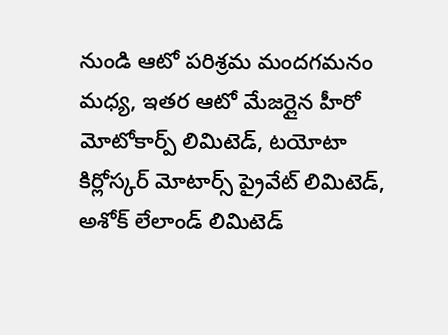నుండి ఆటో పరిశ్రమ మందగమనం మధ్య, ఇతర ఆటో మేజర్లైన హీరో మోటోకార్ప్ లిమిటెడ్, టయోటా కిర్లోస్కర్ మోటార్స్ ప్రైవేట్ లిమిటెడ్,  అశోక్ లేలాండ్ లిమిటెడ్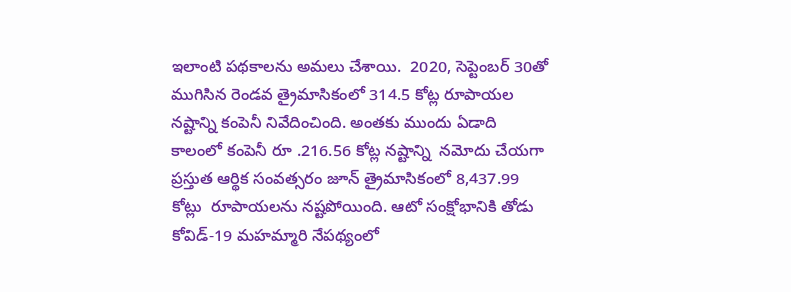ఇలాంటి పథకాలను అమలు చేశాయి.  2020, సెప్టెంబర్ 30తో ముగిసిన రెండవ త్రైమాసికంలో 314.5 కోట్ల రూపాయల నష్టాన్ని కంపెనీ నివేదించింది. అంతకు ముందు ఏడాది కాలంలో కంపెనీ రూ .216.56 కోట్ల నష్టాన్ని  నమోదు చేయగా ప్రస్తుత ఆర్థిక సంవత్సరం జూన్ త్రైమాసికంలో 8,437.99 కోట్లు  రూపాయలను నష్టపోయింది. ఆటో సంక్షోభానికి తోడు కోవిడ్-19 మహమ్మారి నేపథ్యంలో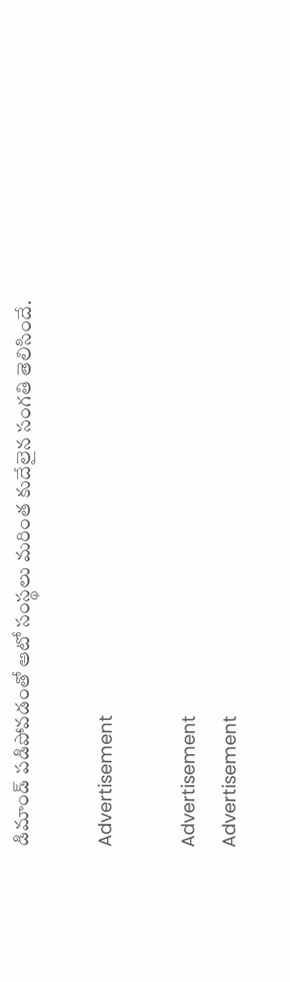డిమాండ్‌ పడిపోవడంతో ఆటో సంస్థలు మరింత కుదేలైన సంగతి తెలిసిందే.

Advertisement

Advertisement
Advertisement